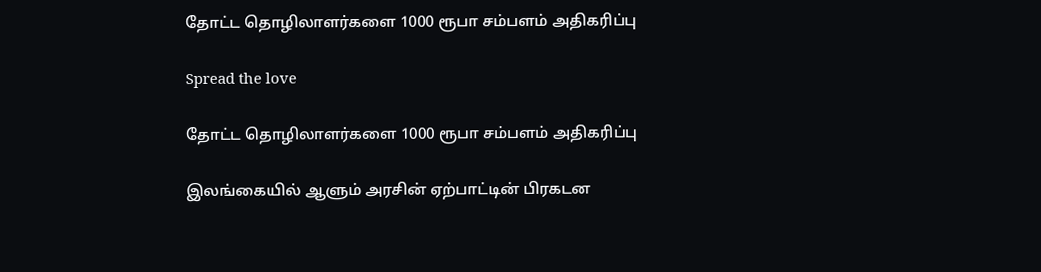தோட்ட தொழிலாளர்களை 1000 ரூபா சம்பளம் அதிகரிப்பு

Spread the love

தோட்ட தொழிலாளர்களை 1000 ரூபா சம்பளம் அதிகரிப்பு

இலங்கையில் ஆளும் அரசின் ஏற்பாட்டின் பிரகடன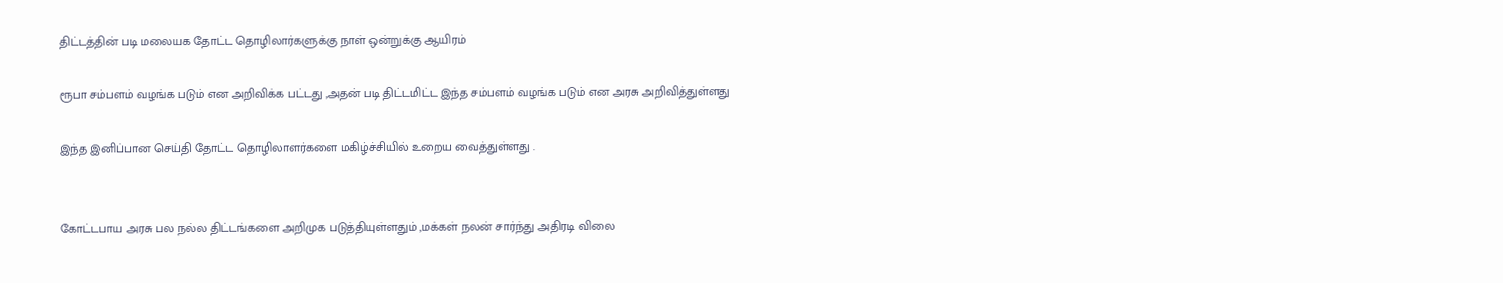திட்டத்தின் படி மலையக தோட்ட தொழிலார்களுக்கு நாள் ஒன்றுக்கு ஆயிரம்

ரூபா சம்பளம் வழங்க படும் என அறிவிக்க பட்டது ,அதன் படி திட்டமிட்ட இந்த சம்பளம் வழங்க படும் என அரசு அறிவித்துள்ளது

இந்த இனிப்பான செய்தி தோட்ட தொழிலாளர்களை மகிழ்ச்சியில் உறைய வைத்துள்ளது .


கோட்டபாய அரசு பல நல்ல திட்டங்களை அறிமுக படுத்தியுள்ளதும் ,மக்கள் நலன் சார்ந்து அதிரடி விலை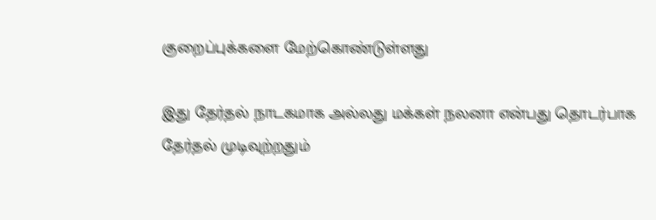குறைப்புக்களை மேற்கொண்டுள்ளது

இது தேர்தல் நாடகமாக அல்லது மக்கள் நலனா என்பது தொடர்பாக தேர்தல் முடிவுற்றதும்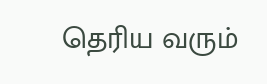தெரிய வரும்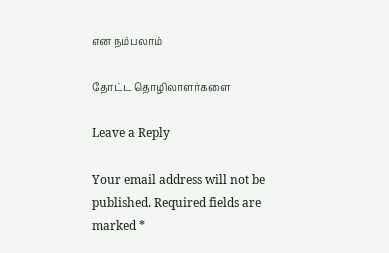என நம்பலாம்

தோட்ட தொழிலாளர்களை

Leave a Reply

Your email address will not be published. Required fields are marked *